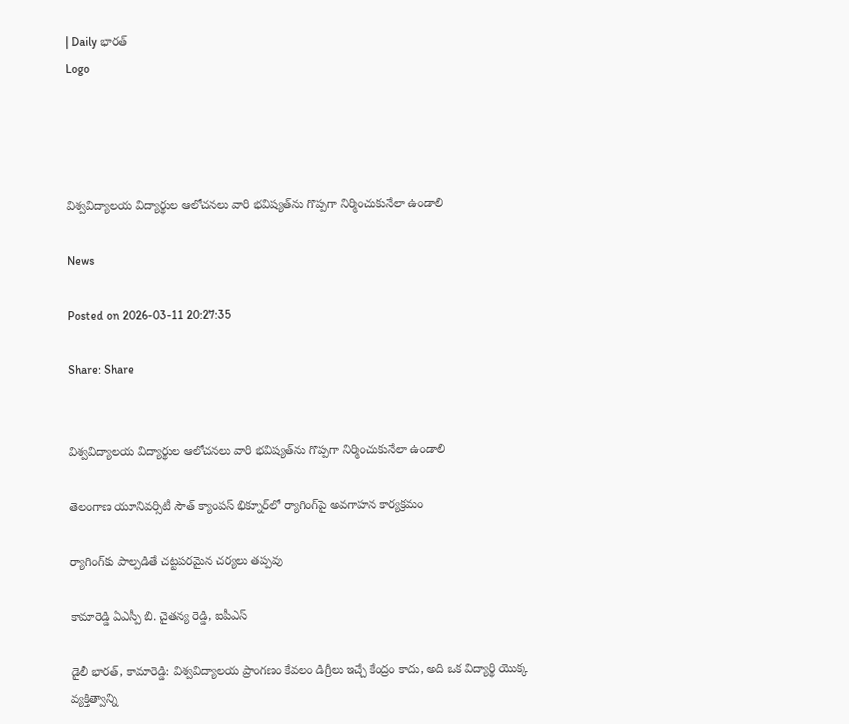| Daily భారత్
Logo




విశ్వవిద్యాలయ విద్యార్థుల ఆలోచనలు వారి భవిష్యత్‌ను గొప్పగా నిర్మించుకునేలా ఉండాలి

News

Posted on 2026-03-11 20:27:35

Share: Share


విశ్వవిద్యాలయ విద్యార్థుల ఆలోచనలు వారి భవిష్యత్‌ను గొప్పగా నిర్మించుకునేలా ఉండాలి

తెలంగాణ యూనివర్సిటీ సౌత్ క్యాంపస్ భిక్నూర్‌లో ర్యాగింగ్‌పై అవగాహన కార్యక్రమం

ర్యాగింగ్‌కు పాల్పడితే చట్టపరమైన చర్యలు తప్పవు

కామారెడ్డి ఏఎస్పీ బి. చైతన్య రెడ్డి, ఐపీఎస్

డైలీ భారత్, కామారెడ్డి: విశ్వవిద్యాలయ ప్రాంగణం కేవలం డిగ్రీలు ఇచ్చే కేంద్రం కాదు, అది ఒక విద్యార్థి యొక్క వ్యక్తిత్వాన్ని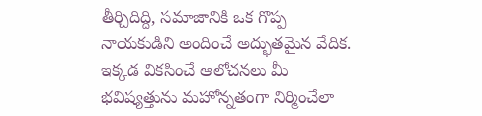తీర్చిదిద్ది, సమాజానికి ఒక గొప్ప నాయకుడిని అందించే అద్భుతమైన వేదిక. ఇక్కడ వికసించే ఆలోచనలు మీ భవిష్యత్తును మహోన్నతంగా నిర్మించేలా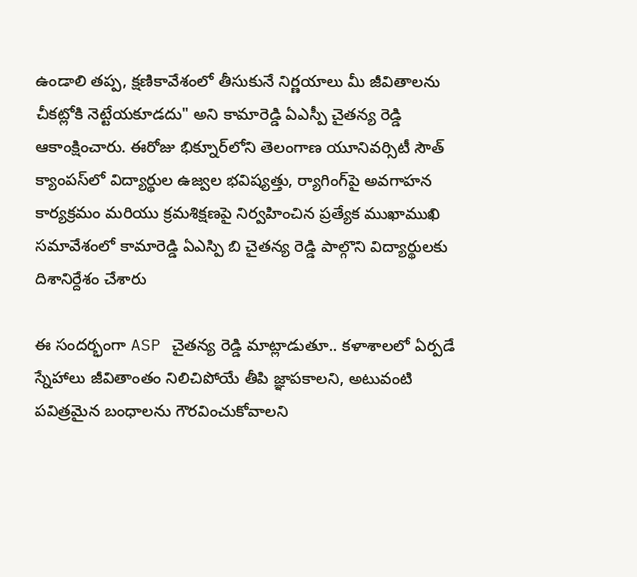ఉండాలి తప్ప, క్షణికావేశంలో తీసుకునే నిర్ణయాలు మీ జీవితాలను చీకట్లోకి నెట్టేయకూడదు" అని కామారెడ్డి ఏఎస్పీ చైతన్య రెడ్డి ఆకాంక్షించారు. ఈరోజు భిక్నూర్‌లోని తెలంగాణ యూనివర్సిటీ సౌత్ క్యాంపస్‌లో విద్యార్థుల ఉజ్వల భవిష్యత్తు, ర్యాగింగ్‌పై అవగాహన కార్యక్రమం మరియు క్రమశిక్షణపై నిర్వహించిన ప్రత్యేక ముఖాముఖి సమావేశంలో కామారెడ్డి ఏఎస్పి బి చైతన్య రెడ్డి పాల్గొని విద్యార్థులకు దిశానిర్దేశం చేశారు

ఈ సందర్భంగా ASP చైతన్య రెడ్డి మాట్లాడుతూ.. కళాశాలలో ఏర్పడే స్నేహాలు జీవితాంతం నిలిచిపోయే తీపి జ్ఞాపకాలని, అటువంటి పవిత్రమైన బంధాలను గౌరవించుకోవాలని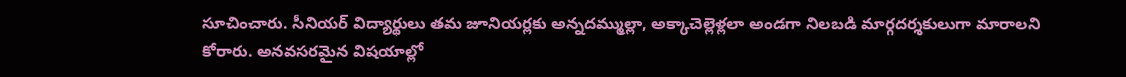సూచించారు. సీనియర్ విద్యార్థులు తమ జూనియర్లకు అన్నదమ్ముల్లా, అక్కాచెల్లెళ్లలా అండగా నిలబడి మార్గదర్శకులుగా మారాలని కోరారు. అనవసరమైన విషయాల్లో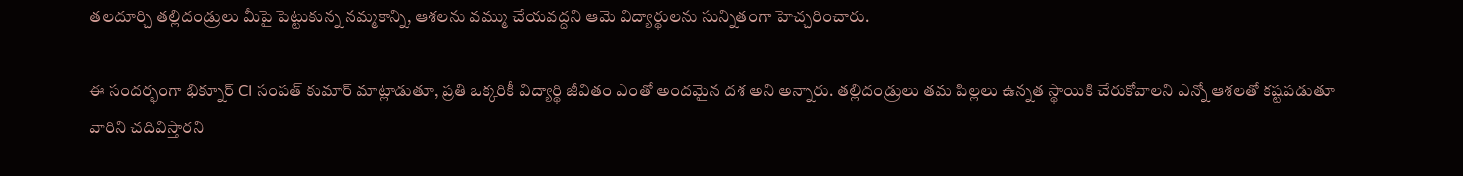తలదూర్చి తల్లిదండ్రులు మీపై పెట్టుకున్న నమ్మకాన్ని, ఆశలను వమ్ము చేయవద్దని ఆమె విద్యార్థులను సున్నితంగా హెచ్చరించారు.

ఈ సందర్భంగా భిక్నూర్ CI సంపత్ కుమార్ మాట్లాడుతూ, ప్రతి ఒక్కరికీ విద్యార్థి జీవితం ఎంతో అందమైన దశ అని అన్నారు. తల్లిదండ్రులు తమ పిల్లలు ఉన్నత స్థాయికి చేరుకోవాలని ఎన్నో ఆశలతో కష్టపడుతూ వారిని చదివిస్తారని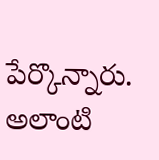పేర్కొన్నారు. అలాంటి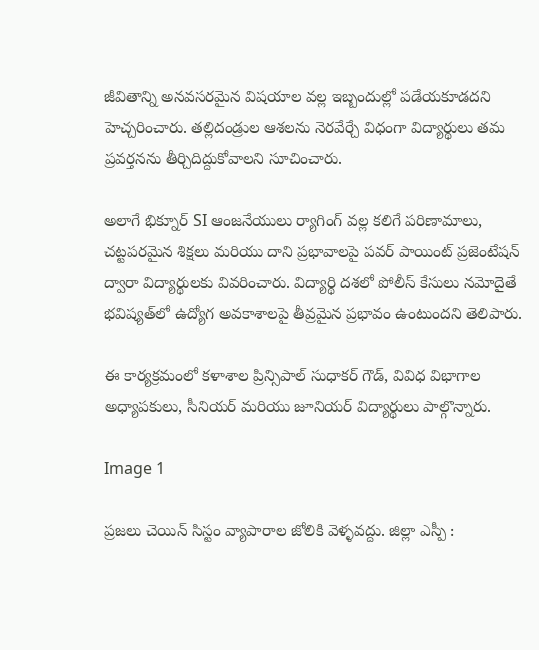జీవితాన్ని అనవసరమైన విషయాల వల్ల ఇబ్బందుల్లో పడేయకూడదని హెచ్చరించారు. తల్లిదండ్రుల ఆశలను నెరవేర్చే విధంగా విద్యార్థులు తమ ప్రవర్తనను తీర్చిదిద్దుకోవాలని సూచించారు.

అలాగే భిక్నూర్ SI ఆంజనేయులు ర్యాగింగ్ వల్ల కలిగే పరిణామాలు, చట్టపరమైన శిక్షలు మరియు దాని ప్రభావాలపై పవర్ పాయింట్ ప్రజెంటేషన్ ద్వారా విద్యార్థులకు వివరించారు. విద్యార్థి దశలో పోలీస్ కేసులు నమోదైతే భవిష్యత్‌లో ఉద్యోగ అవకాశాలపై తీవ్రమైన ప్రభావం ఉంటుందని తెలిపారు.

ఈ కార్యక్రమంలో కళాశాల ప్రిన్సిపాల్ సుధాకర్ గౌడ్, వివిధ విభాగాల అధ్యాపకులు, సీనియర్ మరియు జూనియర్ విద్యార్థులు పాల్గొన్నారు.

Image 1

ప్రజలు చెయిన్ సిస్టం వ్యాపారాల జోలికి వెళ్ళవద్దు. జిల్లా ఎస్పీ :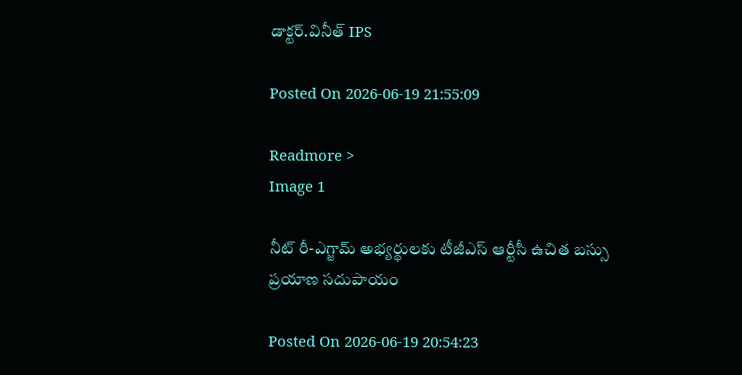డాక్టర్.వినీత్ IPS

Posted On 2026-06-19 21:55:09

Readmore >
Image 1

నీట్ రీ-ఎగ్జామ్ అభ్యర్థులకు టీజీఎస్ ఆర్టీసీ ఉచిత బస్సు ప్రయాణ సదుపాయం

Posted On 2026-06-19 20:54:23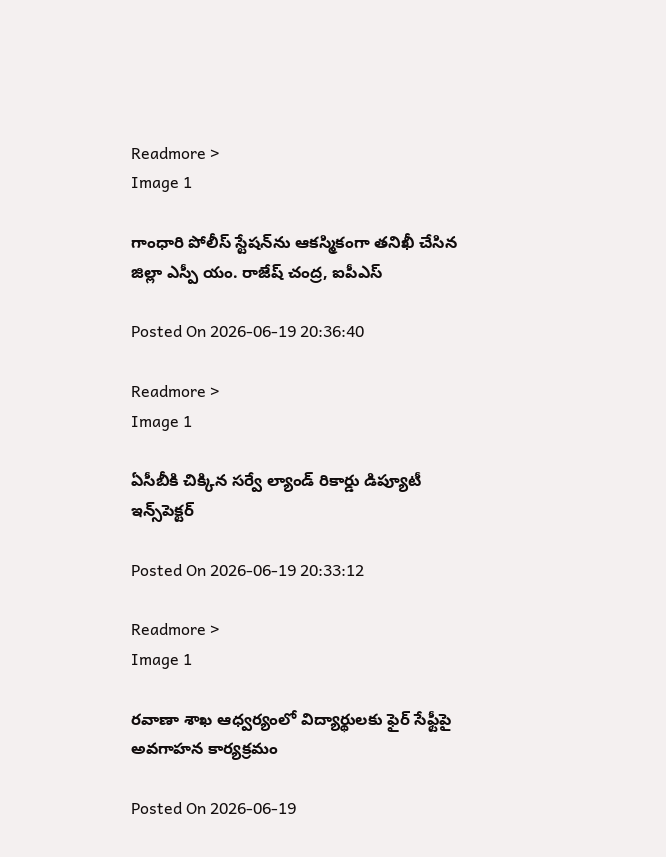Readmore >
Image 1

గాంధారి పోలీస్ స్టేషన్‌ను ఆకస్మికంగా తనిఖీ చేసిన జిల్లా ఎస్పీ యం. రాజేష్ చంద్ర, ఐపీఎస్

Posted On 2026-06-19 20:36:40

Readmore >
Image 1

ఏసీబీకి చిక్కిన సర్వే ల్యాండ్‌ రికార్డు డిప్యూటీ ఇన్స్‌పెక్టర్‌

Posted On 2026-06-19 20:33:12

Readmore >
Image 1

రవాణా శాఖ ఆధ్వర్యంలో విద్యార్థులకు ఫైర్ సేఫ్టీపై అవగాహన కార్యక్రమం

Posted On 2026-06-19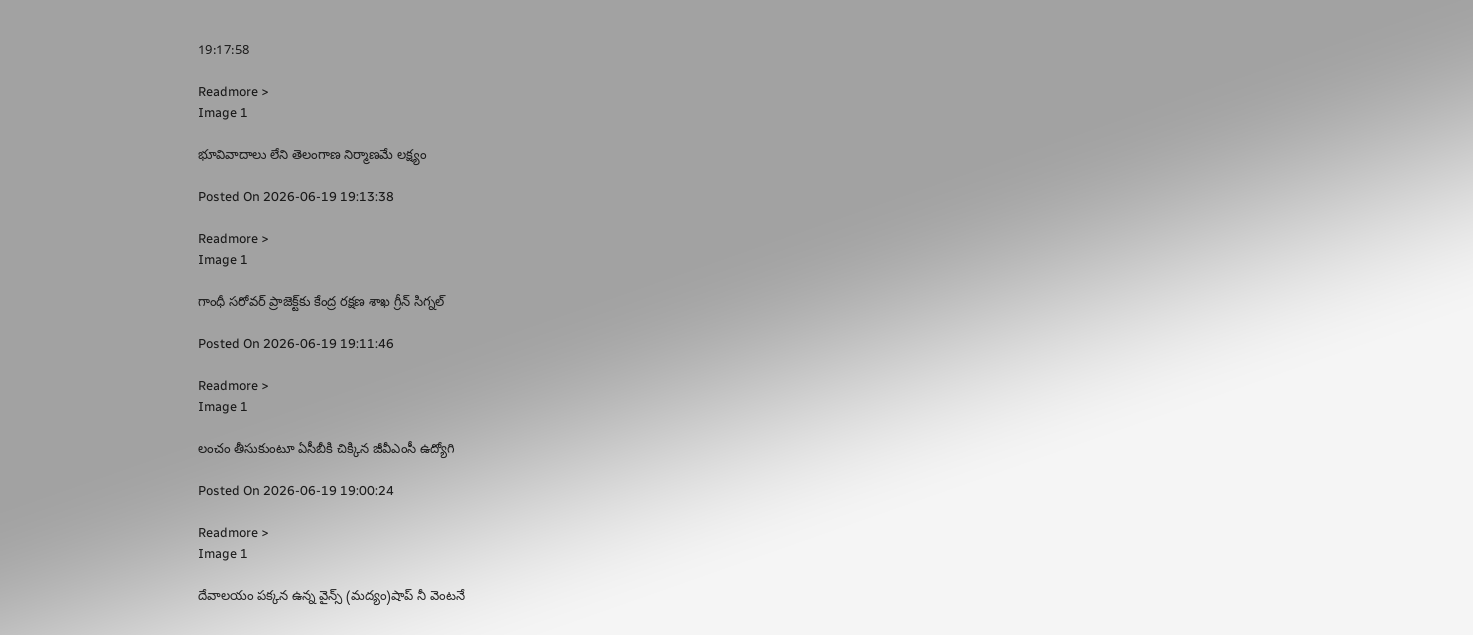19:17:58

Readmore >
Image 1

భూవివాదాలు లేని తెలంగాణ నిర్మాణ‌మే లక్ష్యం

Posted On 2026-06-19 19:13:38

Readmore >
Image 1

గాంధీ సరోవర్‌ ప్రాజెక్ట్‌కు కేంద్ర రక్షణ శాఖ గ్రీన్ సిగ్నల్

Posted On 2026-06-19 19:11:46

Readmore >
Image 1

లంచం తీసుకుంటూ ఏసీబీకి చిక్కిన జీవీఎంసీ ఉద్యోగి

Posted On 2026-06-19 19:00:24

Readmore >
Image 1

దేవాలయం పక్కన ఉన్న వైన్స్ (మద్యం)షాప్ నీ వెంటనే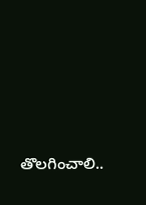తొలగించాలి..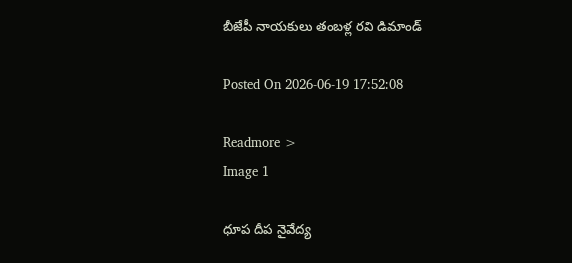బీజేపీ నాయకులు తంబళ్ల రవి డిమాండ్

Posted On 2026-06-19 17:52:08

Readmore >
Image 1

ధూప దీప నైవేద్య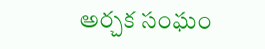అర్చక సంఘం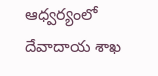ఆధ్వర్యంలో దేవాదాయ శాఖ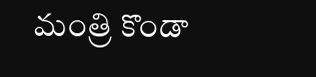మంత్రి కొండా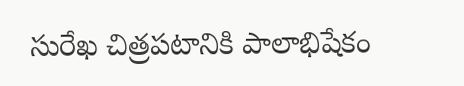సురేఖ చిత్రపటానికి పాలాభిషేకం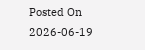Posted On 2026-06-19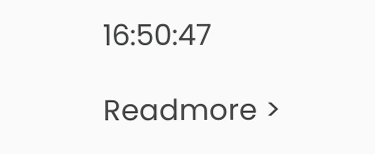16:50:47

Readmore >